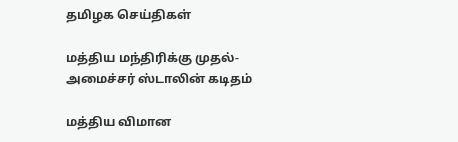தமிழக செய்திகள்

மத்திய மந்திரிக்கு முதல்-அமைச்சர் ஸ்டாலின் கடிதம்

மத்திய விமான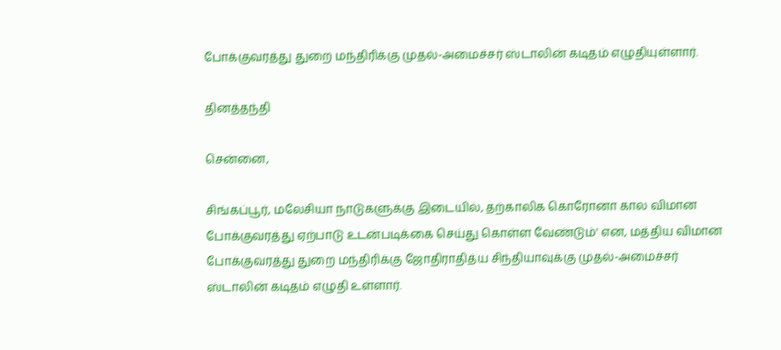போக்குவரத்து துறை மந்திரிக்கு முதல்-அமைச்சர் ஸ்டாலின் கடிதம் எழுதியுள்ளார்.

தினத்தந்தி

சென்னை,

சிங்கப்பூர், மலேசியா நாடுகளுக்கு இடையில், தற்காலிக கொரோனா கால விமான போக்குவரத்து ஏற்பாடு உடன்படிக்கை செய்து கொள்ள வேண்டும்' என, மத்திய விமான போக்குவரத்து துறை மந்திரிக்கு ஜோதிராதித்ய சிந்தியாவுக்கு முதல்-அமைச்சர் ஸ்டாலின் கடிதம் எழுதி உள்ளார்.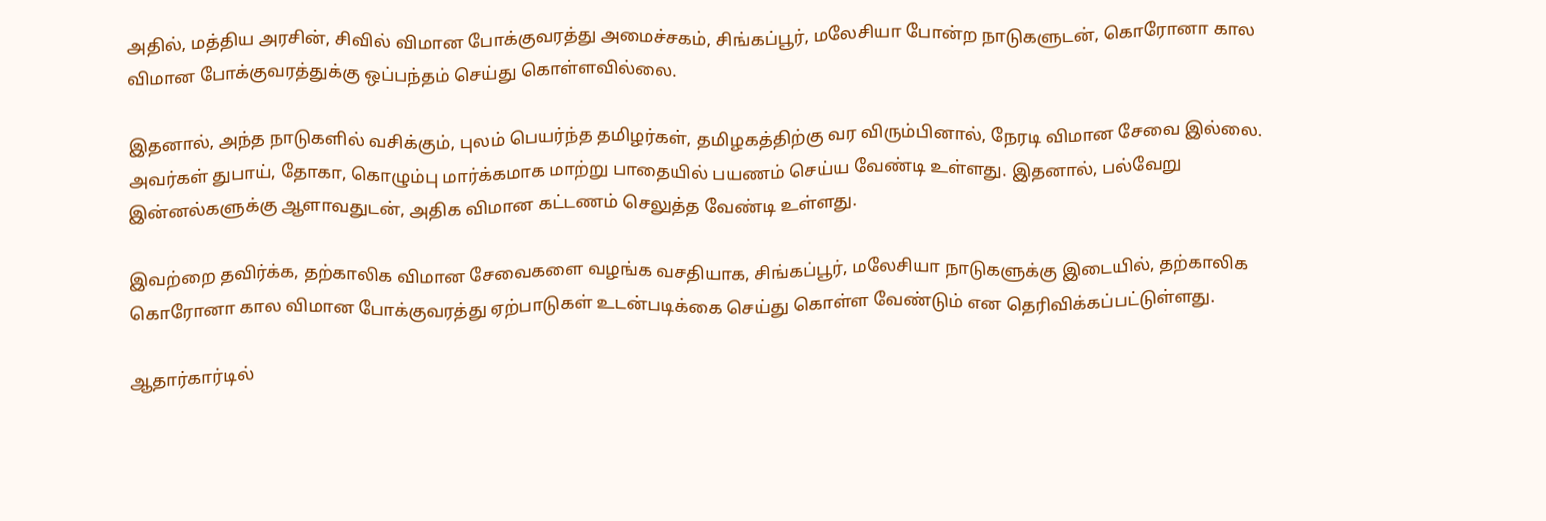அதில், மத்திய அரசின், சிவில் விமான போக்குவரத்து அமைச்சகம், சிங்கப்பூர், மலேசியா போன்ற நாடுகளுடன், கொரோனா கால விமான போக்குவரத்துக்கு ஒப்பந்தம் செய்து கொள்ளவில்லை.

இதனால், அந்த நாடுகளில் வசிக்கும், புலம் பெயர்ந்த தமிழர்கள், தமிழகத்திற்கு வர விரும்பினால், நேரடி விமான சேவை இல்லை. அவர்கள் துபாய், தோகா, கொழும்பு மார்க்கமாக மாற்று பாதையில் பயணம் செய்ய வேண்டி உள்ளது. இதனால், பல்வேறு இன்னல்களுக்கு ஆளாவதுடன், அதிக விமான கட்டணம் செலுத்த வேண்டி உள்ளது.

இவற்றை தவிர்க்க, தற்காலிக விமான சேவைகளை வழங்க வசதியாக, சிங்கப்பூர், மலேசியா நாடுகளுக்கு இடையில், தற்காலிக கொரோனா கால விமான போக்குவரத்து ஏற்பாடுகள் உடன்படிக்கை செய்து கொள்ள வேண்டும் என தெரிவிக்கப்பட்டுள்ளது.

ஆதார்கார்டில்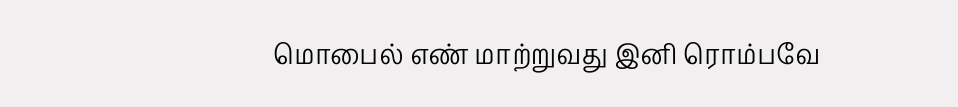மொபைல் எண் மாற்றுவது இனி ரொம்பவே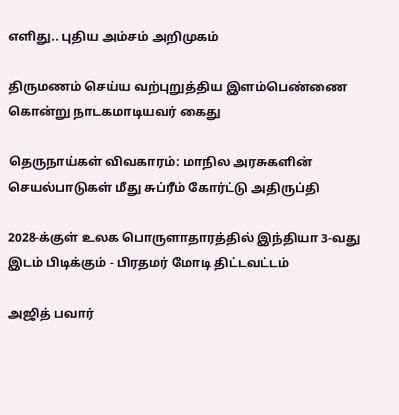எளிது.. புதிய அம்சம் அறிமுகம்

திருமணம் செய்ய வற்புறுத்திய இளம்பெண்ணை கொன்று நாடகமாடியவர் கைது

தெருநாய்கள் விவகாரம்: மாநில அரசுகளின் செயல்பாடுகள் மீது சுப்ரீம் கோர்ட்டு அதிருப்தி

2028-க்குள் உலக பொருளாதாரத்தில் இந்தியா 3-வது இடம் பிடிக்கும் - பிரதமர் மோடி திட்டவட்டம்

அஜித் பவார்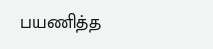பயணித்த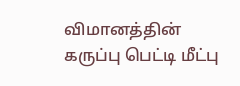விமானத்தின் கருப்பு பெட்டி மீட்பு